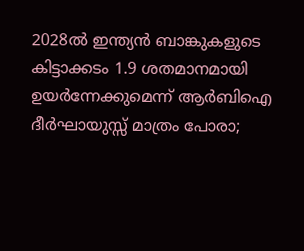2028ൽ ഇന്ത്യൻ ബാങ്കുകളുടെ കിട്ടാക്കടം 1.9 ശതമാനമായി ഉയർന്നേക്കുമെന്ന് ആർബിഐ ദീർഘായുസ്സ് മാത്രം പോരാ;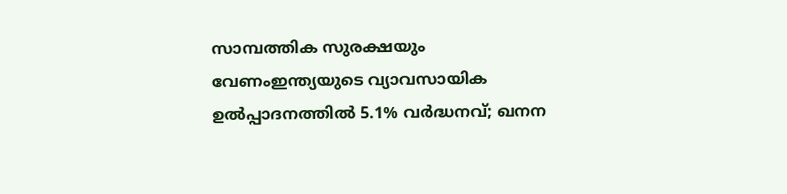സാമ്പത്തിക സുരക്ഷയും വേണംഇന്ത്യയുടെ വ്യാവസായിക ഉൽപ്പാദനത്തിൽ 5.1% വർദ്ധനവ്; ഖനന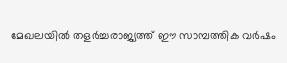മേഖലയിൽ തളർച്ചരാജ്യത്ത് ഈ സാമ്പത്തിക വർഷം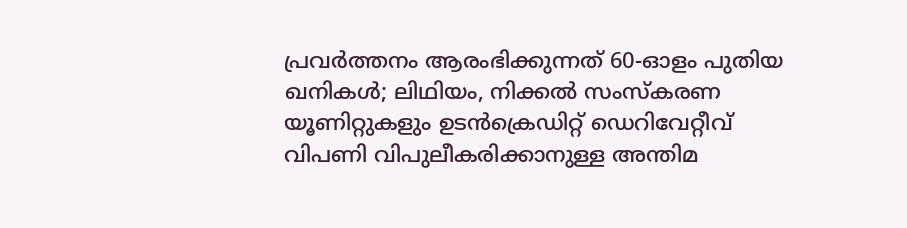പ്രവർത്തനം ആരംഭിക്കുന്നത് 60-ഓളം പുതിയ ഖനികൾ; ലിഥിയം, നിക്കൽ സംസ്‌കരണ യൂണിറ്റുകളും ഉടൻക്രെഡിറ്റ് ഡെറിവേറ്റീവ് വിപണി വിപുലീകരിക്കാനുള്ള അന്തിമ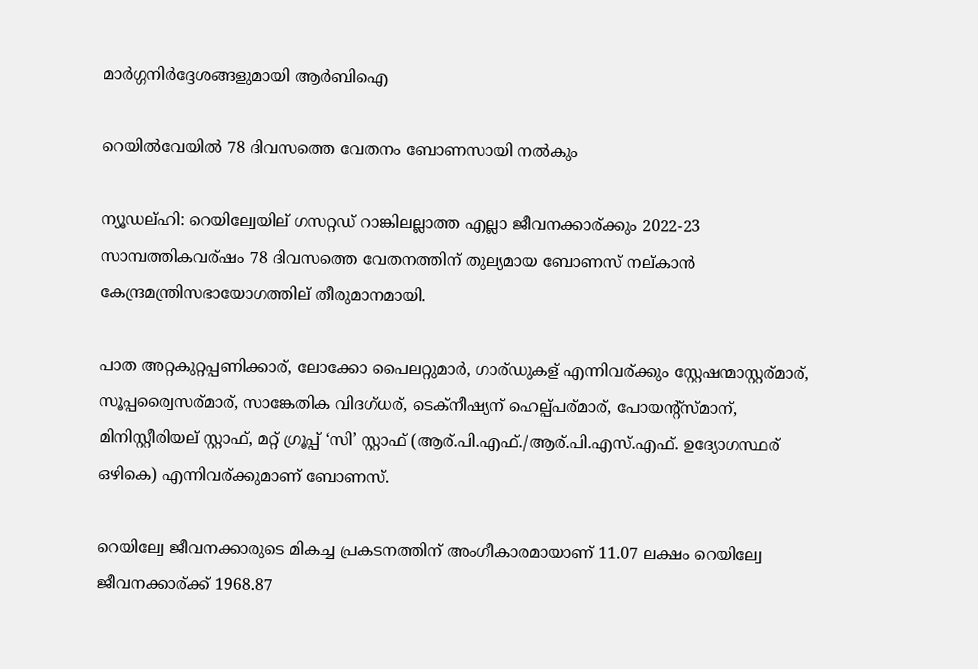മാർഗ്ഗനിർദ്ദേശങ്ങളുമായി ആർബിഐ

റെയില്‍വേയിൽ 78 ദിവസത്തെ വേതനം ബോണസായി നൽകും

ന്യൂഡല്ഹി: റെയില്വേയില് ഗസറ്റഡ് റാങ്കിലല്ലാത്ത എല്ലാ ജീവനക്കാര്ക്കും 2022-23 സാമ്പത്തികവര്ഷം 78 ദിവസത്തെ വേതനത്തിന് തുല്യമായ ബോണസ് നല്കാൻ കേന്ദ്രമന്ത്രിസഭായോഗത്തില് തീരുമാനമായി.

പാത അറ്റകുറ്റപ്പണിക്കാര്, ലോക്കോ പൈലറ്റുമാർ, ഗാര്ഡുകള് എന്നിവര്ക്കും സ്റ്റേഷന്മാസ്റ്റര്മാര്, സൂപ്പര്വൈസര്മാര്, സാങ്കേതിക വിദഗ്ധര്, ടെക്നീഷ്യന് ഹെല്പ്പര്മാര്, പോയന്റ്സ്മാന്, മിനിസ്റ്റീരിയല് സ്റ്റാഫ്, മറ്റ് ഗ്രൂപ്പ് ‘സി’ സ്റ്റാഫ് (ആര്.പി.എഫ്./ആര്.പി.എസ്.എഫ്. ഉദ്യോഗസ്ഥര് ഒഴികെ) എന്നിവര്ക്കുമാണ് ബോണസ്.

റെയില്വേ ജീവനക്കാരുടെ മികച്ച പ്രകടനത്തിന് അംഗീകാരമായാണ് 11.07 ലക്ഷം റെയില്വേ ജീവനക്കാര്ക്ക് 1968.87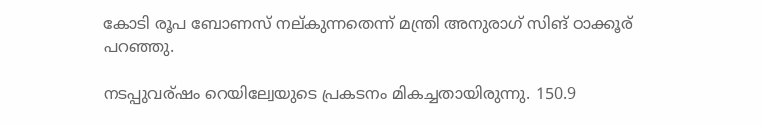കോടി രൂപ ബോണസ് നല്കുന്നതെന്ന് മന്ത്രി അനുരാഗ് സിങ് ഠാക്കൂര് പറഞ്ഞു.

നടപ്പുവര്ഷം റെയില്വേയുടെ പ്രകടനം മികച്ചതായിരുന്നു. 150.9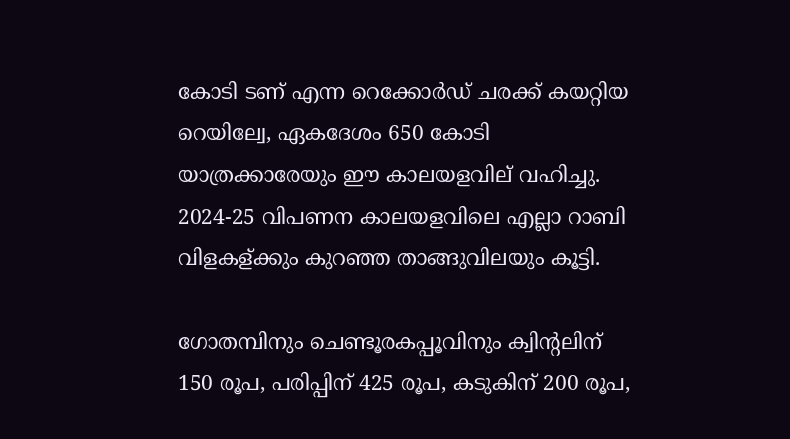കോടി ടണ് എന്ന റെക്കോർഡ് ചരക്ക് കയറ്റിയ റെയില്വേ, ഏകദേശം 650 കോടി യാത്രക്കാരേയും ഈ കാലയളവില് വഹിച്ചു.
2024-25 വിപണന കാലയളവിലെ എല്ലാ റാബി വിളകള്ക്കും കുറഞ്ഞ താങ്ങുവിലയും കൂട്ടി.

ഗോതമ്പിനും ചെണ്ടൂരകപ്പൂവിനും ക്വിന്റലിന് 150 രൂപ, പരിപ്പിന് 425 രൂപ, കടുകിന് 200 രൂപ,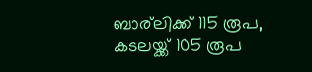ബാര്ലിക്ക് 115 രൂപ, കടലയ്ക്ക് 105 രൂപ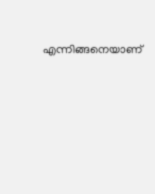എന്നിങ്ങനെയാണ്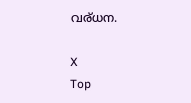വര്ധന.

X
Top